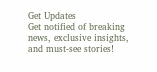Get Updates
Get notified of breaking news, exclusive insights, and must-see stories!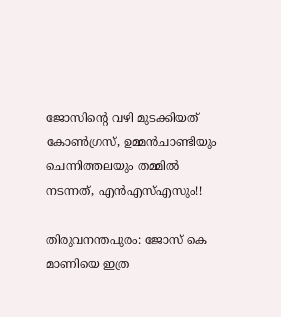ജോസിന്റെ വഴി മുടക്കിയത് കോണ്‍ഗ്രസ്, ഉമ്മന്‍ചാണ്ടിയും ചെന്നിത്തലയും തമ്മില്‍ നടന്നത്, എന്‍എസ്എസും!!

തിരുവനന്തപുരം: ജോസ് കെ മാണിയെ ഇത്ര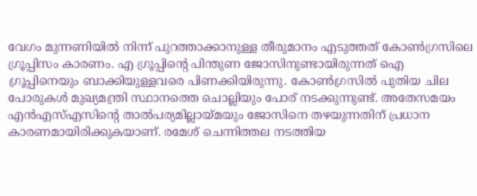വേഗം മുന്നണിയില്‍ നിന്ന് പുറത്താക്കാനുള്ള തീരുമാനം എടുത്തത് കോണ്‍ഗ്രസിലെ ഗ്രൂപ്പിസം കാരണം. എ ഗ്രൂപ്പിന്റെ പിന്തുണ ജോസിനുണ്ടായിരുന്നത് ഐ ഗ്രൂപ്പിനെയും ബാക്കിയുള്ളവരെ പിണക്കിയിരുന്നു. കോണ്‍ഗ്രസില്‍ പുതിയ ചില പോരുകള്‍ മുഖ്യമന്ത്രി സ്ഥാനത്തെ ചൊല്ലിയും പോര് നടക്കുന്നുണ്ട്. അതേസമയം എന്‍എസ്എസിന്റെ താല്‍പര്യമില്ലായ്മയും ജോസിനെ തഴയുന്നതിന് പ്രധാന കാരണമായിരിക്കുകയാണ്. രമേശ് ചെന്നിത്തല നടത്തിയ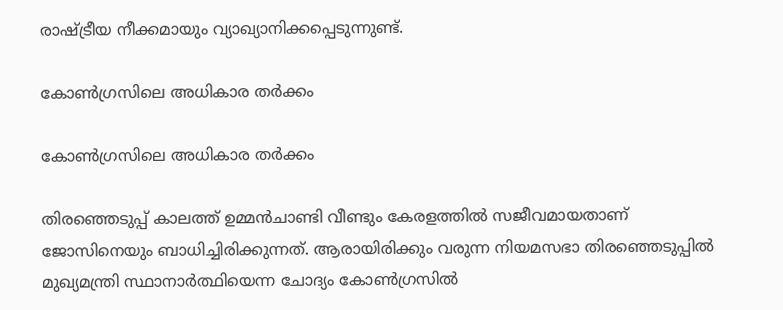രാഷ്ട്രീയ നീക്കമായും വ്യാഖ്യാനിക്കപ്പെടുന്നുണ്ട്.

കോണ്‍ഗ്രസിലെ അധികാര തര്‍ക്കം

കോണ്‍ഗ്രസിലെ അധികാര തര്‍ക്കം

തിരഞ്ഞെടുപ്പ് കാലത്ത് ഉമ്മന്‍ചാണ്ടി വീണ്ടും കേരളത്തില്‍ സജീവമായതാണ് ജോസിനെയും ബാധിച്ചിരിക്കുന്നത്. ആരായിരിക്കും വരുന്ന നിയമസഭാ തിരഞ്ഞെടുപ്പില്‍ മുഖ്യമന്ത്രി സ്ഥാനാര്‍ത്ഥിയെന്ന ചോദ്യം കോണ്‍ഗ്രസില്‍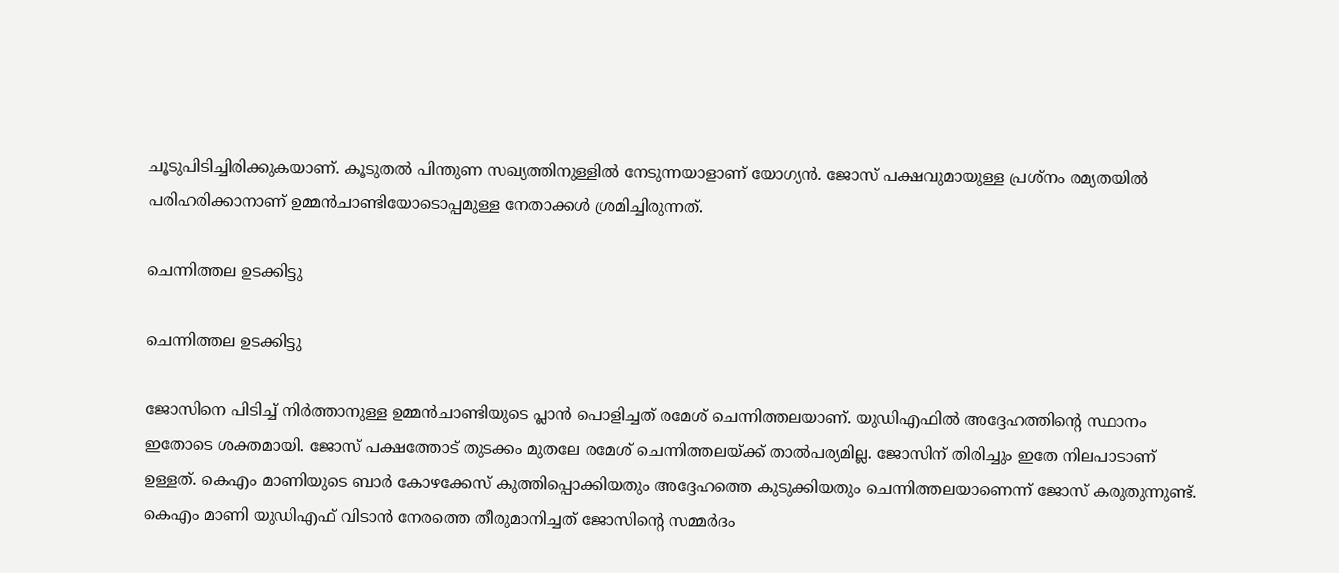ചൂടുപിടിച്ചിരിക്കുകയാണ്. കൂടുതല്‍ പിന്തുണ സഖ്യത്തിനുള്ളില്‍ നേടുന്നയാളാണ് യോഗ്യന്‍. ജോസ് പക്ഷവുമായുള്ള പ്രശ്‌നം രമ്യതയില്‍ പരിഹരിക്കാനാണ് ഉമ്മന്‍ചാണ്ടിയോടൊപ്പമുള്ള നേതാക്കള്‍ ശ്രമിച്ചിരുന്നത്.

ചെന്നിത്തല ഉടക്കിട്ടു

ചെന്നിത്തല ഉടക്കിട്ടു

ജോസിനെ പിടിച്ച് നിര്‍ത്താനുള്ള ഉമ്മന്‍ചാണ്ടിയുടെ പ്ലാന്‍ പൊളിച്ചത് രമേശ് ചെന്നിത്തലയാണ്. യുഡിഎഫില്‍ അദ്ദേഹത്തിന്റെ സ്ഥാനം ഇതോടെ ശക്തമായി. ജോസ് പക്ഷത്തോട് തുടക്കം മുതലേ രമേശ് ചെന്നിത്തലയ്ക്ക് താല്‍പര്യമില്ല. ജോസിന് തിരിച്ചും ഇതേ നിലപാടാണ് ഉള്ളത്. കെഎം മാണിയുടെ ബാര്‍ കോഴക്കേസ് കുത്തിപ്പൊക്കിയതും അദ്ദേഹത്തെ കുടുക്കിയതും ചെന്നിത്തലയാണെന്ന് ജോസ് കരുതുന്നുണ്ട്. കെഎം മാണി യുഡിഎഫ് വിടാന്‍ നേരത്തെ തീരുമാനിച്ചത് ജോസിന്റെ സമ്മര്‍ദം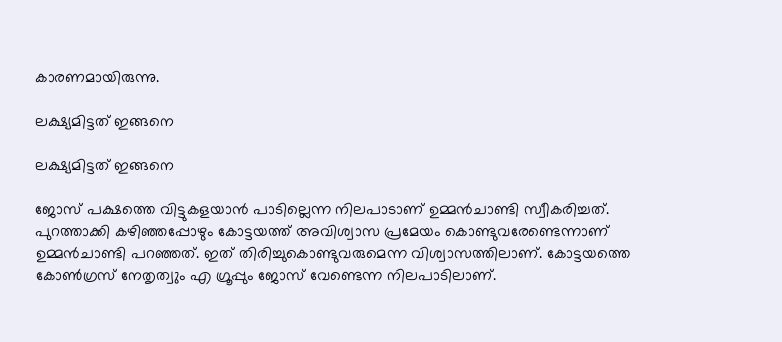കാരണമായിരുന്നു.

ലക്ഷ്യമിട്ടത് ഇങ്ങനെ

ലക്ഷ്യമിട്ടത് ഇങ്ങനെ

ജോസ് പക്ഷത്തെ വിട്ടുകളയാന്‍ പാടില്ലെന്ന നിലപാടാണ് ഉമ്മന്‍ചാണ്ടി സ്വീകരിച്ചത്. പുറത്താക്കി കഴിഞ്ഞപ്പോഴും കോട്ടയത്ത് അവിശ്വാസ പ്രമേയം കൊണ്ടുവരേണ്ടെന്നാണ് ഉമ്മന്‍ചാണ്ടി പറഞ്ഞത്. ഇത് തിരിച്ചുകൊണ്ടുവരുമെന്ന വിശ്വാസത്തിലാണ്. കോട്ടയത്തെ കോണ്‍ഗ്രസ് നേതൃത്വും എ ഗ്രൂപ്പും ജോസ് വേണ്ടെന്ന നിലപാടിലാണ്.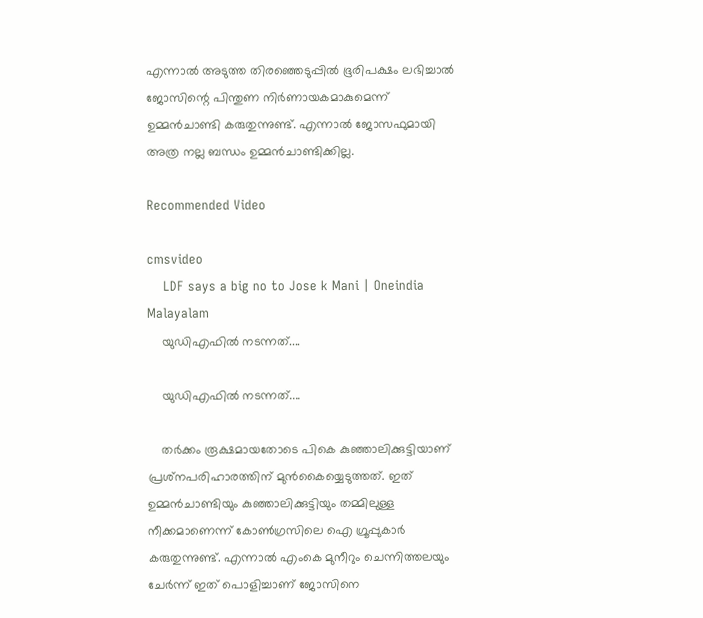എന്നാല്‍ അടുത്ത തിരഞ്ഞെടുപ്പില്‍ ഭൂരിപക്ഷം ലഭിച്ചാല്‍ ജോസിന്റെ പിന്തുണ നിര്‍ണായകമാകുമെന്ന് ഉമ്മന്‍ചാണ്ടി കരുതുന്നുണ്ട്. എന്നാല്‍ ജോസഫുമായി അത്ര നല്ല ബന്ധം ഉമ്മന്‍ചാണ്ടിക്കില്ല.

Recommended Video

cmsvideo
    LDF says a big no to Jose k Mani | Oneindia Malayalam
    യുഡിഎഫില്‍ നടന്നത്....

    യുഡിഎഫില്‍ നടന്നത്....

    തര്‍ക്കം രൂക്ഷമായതോടെ പികെ കുഞ്ഞാലിക്കുട്ടിയാണ് പ്രശ്‌നപരിഹാരത്തിന് മുന്‍കൈയ്യെടുത്തത്. ഇത് ഉമ്മന്‍ചാണ്ടിയും കുഞ്ഞാലിക്കുട്ടിയും തമ്മിലുള്ള നീക്കമാണെന്ന് കോണ്‍ഗ്രസിലെ ഐ ഗ്രൂപ്പുകാര്‍ കരുതുന്നുണ്ട്. എന്നാല്‍ എംകെ മുനീറും ചെന്നിത്തലയും ചേര്‍ന്ന് ഇത് പൊളിച്ചാണ് ജോസിനെ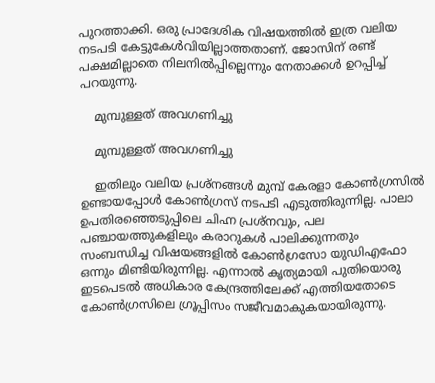പുറത്താക്കി. ഒരു പ്രാദേശിക വിഷയത്തില്‍ ഇത്ര വലിയ നടപടി കേട്ടുകേള്‍വിയില്ലാത്തതാണ്. ജോസിന് രണ്ട് പക്ഷമില്ലാതെ നിലനില്‍പ്പില്ലെന്നും നേതാക്കള്‍ ഉറപ്പിച്ച് പറയുന്നു.

    മുമ്പുള്ളത് അവഗണിച്ചു

    മുമ്പുള്ളത് അവഗണിച്ചു

    ഇതിലും വലിയ പ്രശ്‌നങ്ങള്‍ മുമ്പ് കേരളാ കോണ്‍ഗ്രസില്‍ ഉണ്ടായപ്പോള്‍ കോണ്‍ഗ്രസ് നടപടി എടുത്തിരുന്നില്ല. പാലാ ഉപതിരഞ്ഞെടുപ്പിലെ ചിഹ്ന പ്രശ്‌നവും, പല പഞ്ചായത്തുകളിലും കരാറുകള്‍ പാലിക്കുന്നതും സംബന്ധിച്ച വിഷയങ്ങളില്‍ കോണ്‍ഗ്രസോ യുഡിഎഫോ ഒന്നും മിണ്ടിയിരുന്നില്ല. എന്നാല്‍ കൃത്യമായി പുതിയൊരു ഇടപെടല്‍ അധികാര കേന്ദ്രത്തിലേക്ക് എത്തിയതോടെ കോണ്‍ഗ്രസിലെ ഗ്രൂപ്പിസം സജീവമാകുകയായിരുന്നു.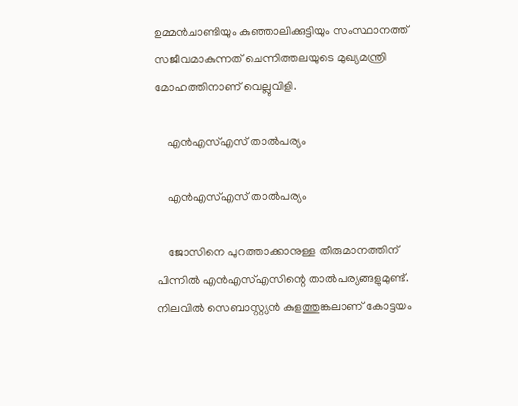ഉമ്മന്‍ചാണ്ടിയും കുഞ്ഞാലിക്കുട്ടിയും സംസ്ഥാനത്ത് സജീവമാകുന്നത് ചെന്നിത്തലയുടെ മുഖ്യമന്ത്രി മോഹത്തിനാണ് വെല്ലുവിളി.

    എന്‍എസ്എസ് താല്‍പര്യം

    എന്‍എസ്എസ് താല്‍പര്യം

    ജോസിനെ പുറത്താക്കാനുള്ള തീരുമാനത്തിന് പിന്നില്‍ എന്‍എസ്എസിന്റെ താല്‍പര്യങ്ങളുമുണ്ട്. നിലവില്‍ സെബാസ്റ്റ്യന്‍ കുളത്തുങ്കലാണ് കോട്ടയം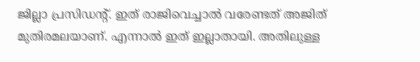ജില്ലാ പ്രസിഡന്റ്. ഇത് രാജിവെച്ചാല്‍ വരേണ്ടത് അജിത് മുതിരമലയാണ്. എന്നാല്‍ ഇത് ഇല്ലാതായി. അതിലുള്ള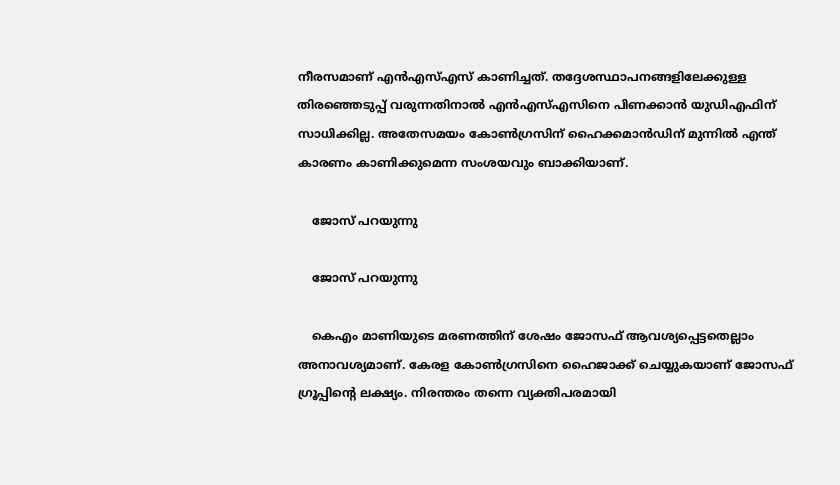നീരസമാണ് എന്‍എസ്എസ് കാണിച്ചത്. തദ്ദേശസ്ഥാപനങ്ങളിലേക്കുള്ള തിരഞ്ഞെടുപ്പ് വരുന്നതിനാല്‍ എന്‍എസ്എസിനെ പിണക്കാന്‍ യുഡിഎഫിന് സാധിക്കില്ല. അതേസമയം കോണ്‍ഗ്രസിന് ഹൈക്കമാന്‍ഡിന് മുന്നില്‍ എന്ത് കാരണം കാണിക്കുമെന്ന സംശയവും ബാക്കിയാണ്.

    ജോസ് പറയുന്നു

    ജോസ് പറയുന്നു

    കെഎം മാണിയുടെ മരണത്തിന് ശേഷം ജോസഫ് ആവശ്യപ്പെട്ടതെല്ലാം അനാവശ്യമാണ്. കേരള കോണ്‍ഗ്രസിനെ ഹൈജാക്ക് ചെയ്യുകയാണ് ജോസഫ് ഗ്രൂപ്പിന്റെ ലക്ഷ്യം. നിരന്തരം തന്നെ വ്യക്തിപരമായി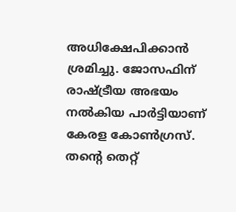അധിക്ഷേപിക്കാന്‍ ശ്രമിച്ചു. ജോസഫിന് രാഷ്ട്രീയ അഭയം നല്‍കിയ പാര്‍ട്ടിയാണ് കേരള കോണ്‍ഗ്രസ്. തന്റെ തെറ്റ്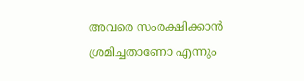അവരെ സംരക്ഷിക്കാന്‍ ശ്രമിച്ചതാണോ എന്നും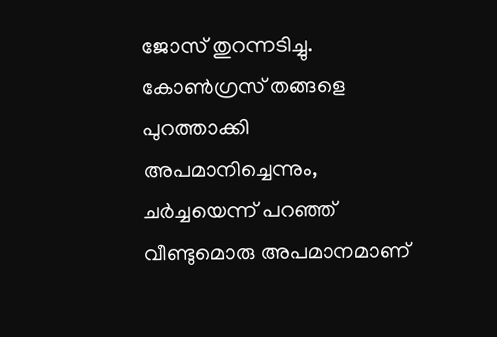ജോസ് തുറന്നടിച്ചു. കോണ്‍ഗ്രസ് തങ്ങളെ പുറത്താക്കി അപമാനിച്ചെന്നും, ചര്‍ച്ചയെന്ന് പറഞ്ഞ് വീണ്ടുമൊരു അപമാനമാണ്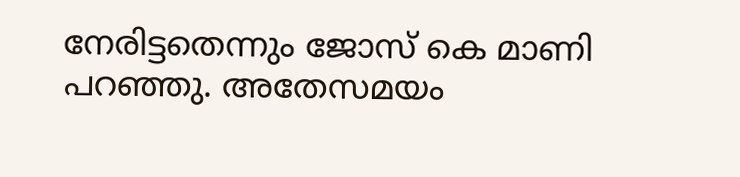നേരിട്ടതെന്നും ജോസ് കെ മാണി പറഞ്ഞു. അതേസമയം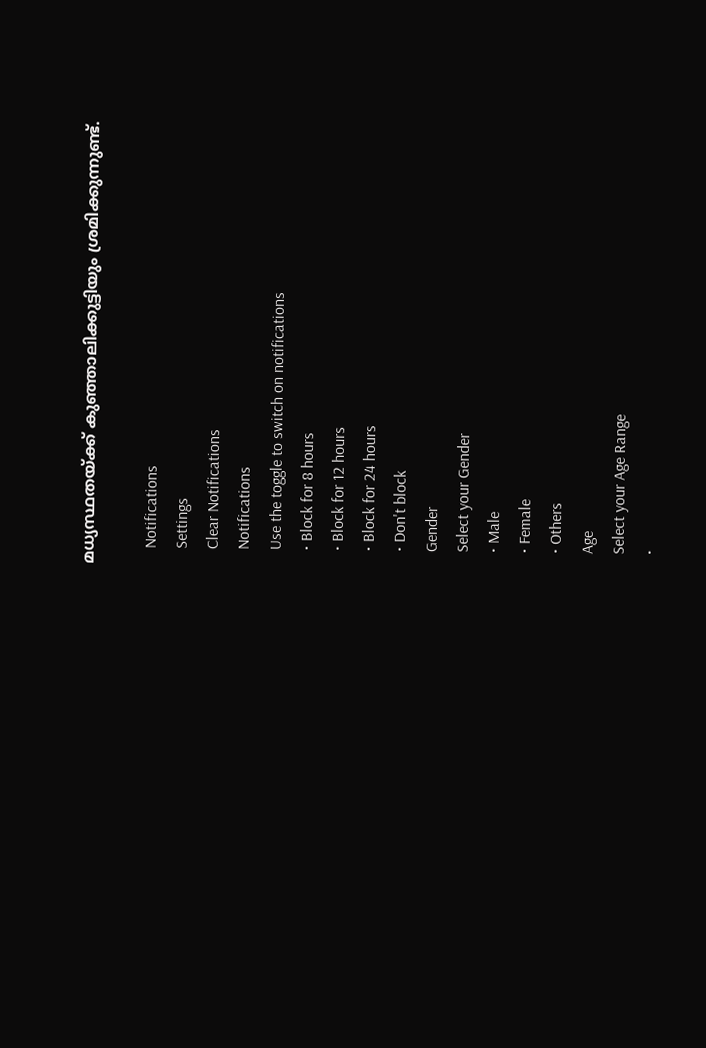മധ്യസ്ഥതയ്ക്ക് കുഞ്ഞാലിക്കുട്ടിയും ശ്രമിക്കുന്നുണ്ട്.

    Notifications
    Settings
    Clear Notifications
    Notifications
    Use the toggle to switch on notifications
    • Block for 8 hours
    • Block for 12 hours
    • Block for 24 hours
    • Don't block
    Gender
    Select your Gender
    • Male
    • Female
    • Others
    Age
    Select your Age Range
    •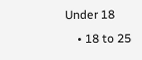Under 18
    • 18 to 25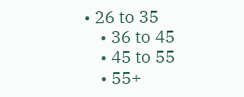• 26 to 35
    • 36 to 45
    • 45 to 55
    • 55+